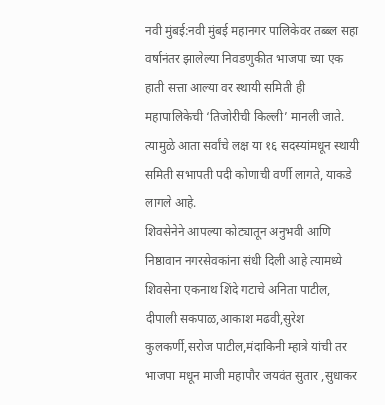नवी मुंबई:नवी मुंबई महानगर पालिकेवर तब्ब्ल सहा वर्षानंतर झालेल्या निवडणुकीत भाजपा च्या एक हाती सत्ता आल्या वर स्थायी समिती ही महापालिकेची ‘तिजोरीची किल्ली’ मानली जाते. त्यामुळे आता सर्वांचे लक्ष या १६ सदस्यांमधून स्थायी समिती सभापती पदी कोणाची वर्णी लागते, याकडे लागले आहे.
शिवसेनेने आपल्या कोट्यातून अनुभवी आणि निष्ठावान नगरसेवकांना संधी दिली आहे त्यामध्ये शिवसेना एकनाथ शिंदे गटाचे अनिता पाटील, दीपाली सकपाळ,आकाश मढवी,सुरेश कुलकर्णी,सरोज पाटील,मंदाकिनी म्हात्रे यांची तर भाजपा मधून माजी महापौर जयवंत सुतार ,सुधाकर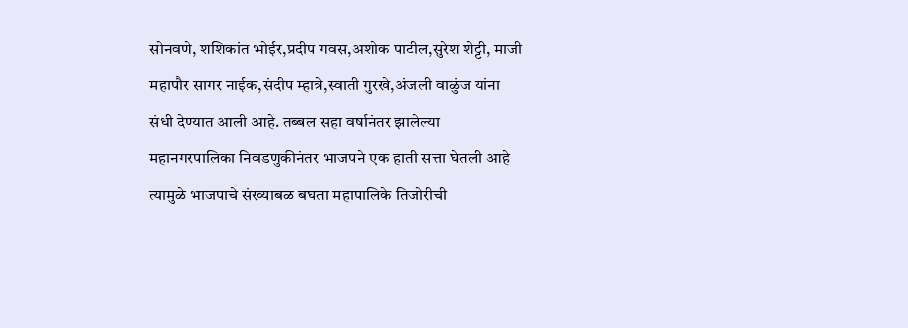सोनवणे, शशिकांत भोईर,प्रदीप गवस,अशोक पाटील,सुरेश शेट्टी, माजी महापौर सागर नाईक,संदीप म्हात्रे,स्वाती गुरखे,अंजली वाळुंज यांना संधी देण्यात आली आहे. तब्बल सहा वर्षानंतर झालेल्या महानगरपालिका निवडणुकीनंतर भाजपने एक हाती सत्ता घेतली आहे त्यामुळे भाजपाचे संख्याबळ बघता महापालिके तिजोरीची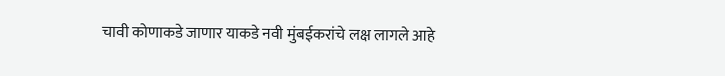चावी कोणाकडे जाणार याकडे नवी मुंबईकरांचे लक्ष लागले आहे